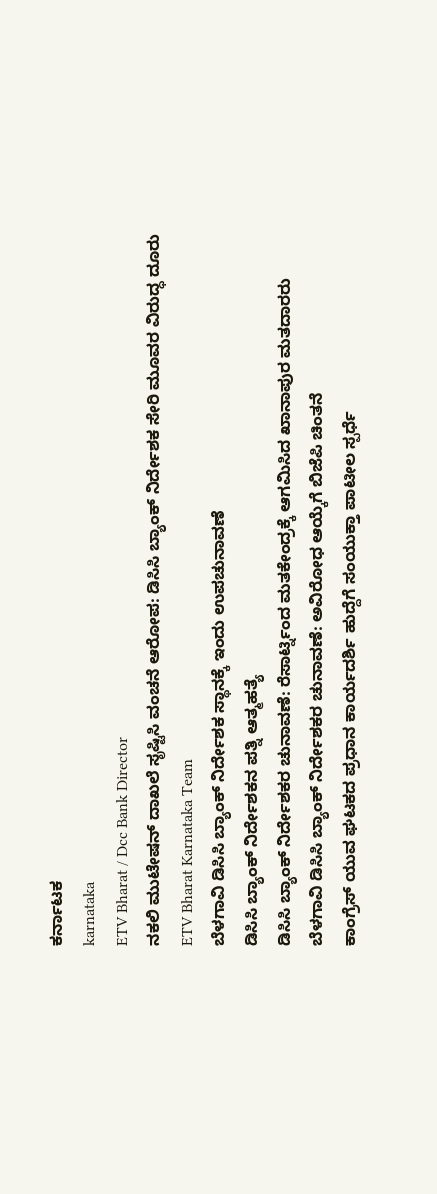ಕರ್ನಾಟಕ
karnataka
ETV Bharat / Dcc Bank Director
ನಕಲಿ ಮುಟೇಷನ್ ದಾಖಲೆ ಸೃಷ್ಟಿಸಿ ವಂಚನೆ ಆರೋಪ: ಡಿಸಿಸಿ ಬ್ಯಾಂಕ್ ನಿರ್ದೇಶಕ ಸೇರಿ ಮೂವರ ವಿರುದ್ಧ ದೂರು
ETV Bharat Karnataka Team
ಬೆಳಗಾವಿ ಡಿಸಿಸಿ ಬ್ಯಾಂಕ್ ನಿರ್ದೇಶಕ ಸ್ಥಾನಕ್ಕೆ ಇಂದು ಉಪಚುನಾವಣೆ
ಡಿಸಿಸಿ ಬ್ಯಾಂಕ್ ನಿರ್ದೇಶಕನ ಪತ್ನಿ ಆತ್ಮಹತ್ಯೆ
ಡಿಸಿಸಿ ಬ್ಯಾಂಕ್ ನಿರ್ದೇಶಕರ ಚುನಾವಣೆ: ರೆಸಾರ್ಟ್ನಿಂದ ಮತಕೇಂದ್ರಕ್ಕೆ ಆಗಮಿಸಿದ ಖಾನಾಪುರ ಮತದಾರರು
ಬೆಳಗಾವಿ ಡಿಸಿಸಿ ಬ್ಯಾಂಕ್ ನಿರ್ದೇಶಕರ ಚುನಾವಣೆ: ಅವಿರೋಧ ಆಯ್ಕೆಗೆ ಬಿಜೆಪಿ ಚಿಂತನೆ
ಕಾಂಗ್ರೆಸ್ ಯುವ ಘಟಕದ ಪ್ರಧಾನ ಕಾರ್ಯದರ್ಶಿ ಹುದ್ದೆಗೆ ಸಂಯುಕ್ತಾ ಪಾಟೀಲ ಸ್ಪರ್ಧೆ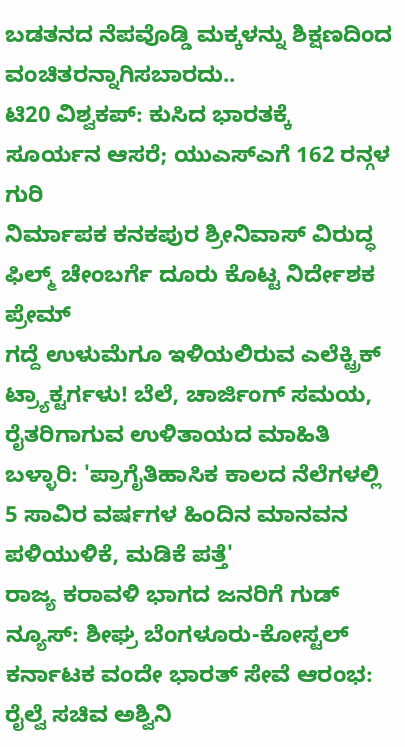ಬಡತನದ ನೆಪವೊಡ್ಡಿ ಮಕ್ಕಳನ್ನು ಶಿಕ್ಷಣದಿಂದ ವಂಚಿತರನ್ನಾಗಿಸಬಾರದು..
ಟಿ20 ವಿಶ್ವಕಪ್: ಕುಸಿದ ಭಾರತಕ್ಕೆ ಸೂರ್ಯನ ಆಸರೆ; ಯುಎಸ್ಎಗೆ 162 ರನ್ಗಳ ಗುರಿ
ನಿರ್ಮಾಪಕ ಕನಕಪುರ ಶ್ರೀನಿವಾಸ್ ವಿರುದ್ಧ ಫಿಲ್ಮ್ ಚೇಂಬರ್ಗೆ ದೂರು ಕೊಟ್ಟ ನಿರ್ದೇಶಕ ಪ್ರೇಮ್
ಗದ್ದೆ ಉಳುಮೆಗೂ ಇಳಿಯಲಿರುವ ಎಲೆಕ್ಟ್ರಿಕ್ ಟ್ರ್ಯಾಕ್ಟರ್ಗಳು! ಬೆಲೆ, ಚಾರ್ಜಿಂಗ್ ಸಮಯ, ರೈತರಿಗಾಗುವ ಉಳಿತಾಯದ ಮಾಹಿತಿ
ಬಳ್ಳಾರಿ: 'ಪ್ರಾಗೈತಿಹಾಸಿಕ ಕಾಲದ ನೆಲೆಗಳಲ್ಲಿ 5 ಸಾವಿರ ವರ್ಷಗಳ ಹಿಂದಿನ ಮಾನವನ ಪಳಿಯುಳಿಕೆ, ಮಡಿಕೆ ಪತ್ತೆ'
ರಾಜ್ಯ ಕರಾವಳಿ ಭಾಗದ ಜನರಿಗೆ ಗುಡ್ ನ್ಯೂಸ್: ಶೀಘ್ರ ಬೆಂಗಳೂರು-ಕೋಸ್ಟಲ್ ಕರ್ನಾಟಕ ವಂದೇ ಭಾರತ್ ಸೇವೆ ಆರಂಭ: ರೈಲ್ವೆ ಸಚಿವ ಅಶ್ವಿನಿ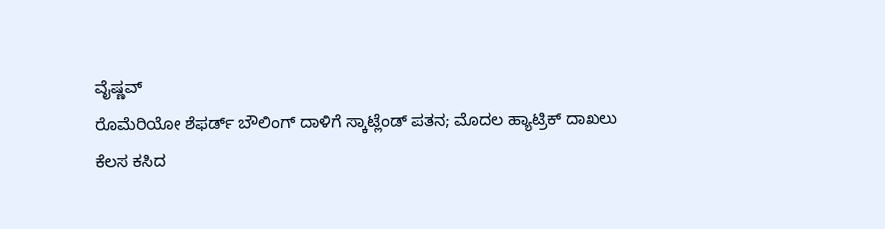ವೈಷ್ಣವ್
ರೊಮೆರಿಯೋ ಶೆಫರ್ಡ್ ಬೌಲಿಂಗ್ ದಾಳಿಗೆ ಸ್ಕಾಟ್ಲೆಂಡ್ ಪತನ; ಮೊದಲ ಹ್ಯಾಟ್ರಿಕ್ ದಾಖಲು
ಕೆಲಸ ಕಸಿದ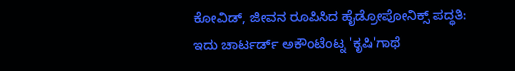ಕೋವಿಡ್, ಜೀವನ ರೂಪಿಸಿದ ಹೈಡ್ರೋಪೋನಿಕ್ಸ್ ಪದ್ಧತಿ: ಇದು ಚಾರ್ಟರ್ಡ್ ಅಕೌಂಟೆಂಟ್ನ 'ಕೃಷಿ'ಗಾಥೆ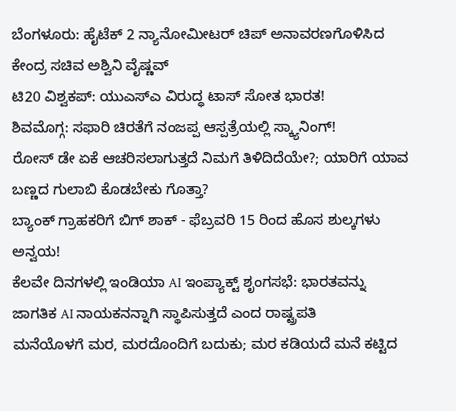ಬೆಂಗಳೂರು: ಹೈಟೆಕ್ 2 ನ್ಯಾನೋಮೀಟರ್ ಚಿಪ್ ಅನಾವರಣಗೊಳಿಸಿದ ಕೇಂದ್ರ ಸಚಿವ ಅಶ್ವಿನಿ ವೈಷ್ಣವ್
ಟಿ20 ವಿಶ್ವಕಪ್: ಯುಎಸ್ಎ ವಿರುದ್ಧ ಟಾಸ್ ಸೋತ ಭಾರತ!
ಶಿವಮೊಗ್ಗ: ಸಫಾರಿ ಚಿರತೆಗೆ ನಂಜಪ್ಪ ಆಸ್ಪತ್ರೆಯಲ್ಲಿ ಸ್ಕ್ಯಾನಿಂಗ್!
ರೋಸ್ ಡೇ ಏಕೆ ಆಚರಿಸಲಾಗುತ್ತದೆ ನಿಮಗೆ ತಿಳಿದಿದೆಯೇ?; ಯಾರಿಗೆ ಯಾವ ಬಣ್ಣದ ಗುಲಾಬಿ ಕೊಡಬೇಕು ಗೊತ್ತಾ?
ಬ್ಯಾಂಕ್ ಗ್ರಾಹಕರಿಗೆ ಬಿಗ್ ಶಾಕ್ - ಫೆಬ್ರವರಿ 15 ರಿಂದ ಹೊಸ ಶುಲ್ಕಗಳು ಅನ್ವಯ!
ಕೆಲವೇ ದಿನಗಳಲ್ಲಿ ಇಂಡಿಯಾ AI ಇಂಪ್ಯಾಕ್ಟ್ ಶೃಂಗಸಭೆ: ಭಾರತವನ್ನು ಜಾಗತಿಕ AI ನಾಯಕನನ್ನಾಗಿ ಸ್ಥಾಪಿಸುತ್ತದೆ ಎಂದ ರಾಷ್ಟ್ರಪತಿ
ಮನೆಯೊಳಗೆ ಮರ, ಮರದೊಂದಿಗೆ ಬದುಕು; ಮರ ಕಡಿಯದೆ ಮನೆ ಕಟ್ಟಿದ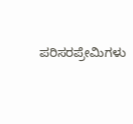ಪರಿಸರಪ್ರೇಮಿಗಳು